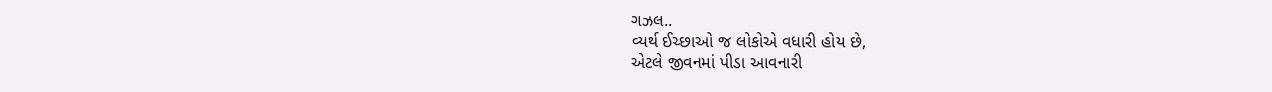ગઝલ..
વ્યર્થ ઈચ્છાઓ જ લોકોએ વધારી હોય છે,
એટલે જીવનમાં પીડા આવનારી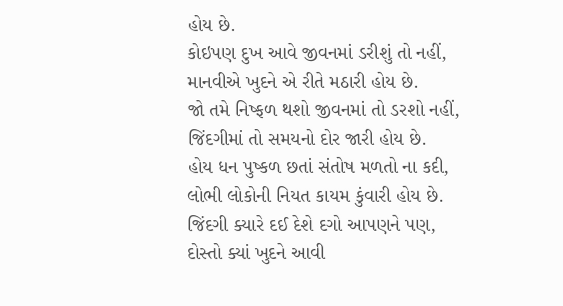હોય છે.
કોઇપણ દુખ આવે જીવનમાં ડરીશું તો નહીં,
માનવીએ ખુદને એ રીતે મઠારી હોય છે.
જો તમે નિષ્ફળ થશો જીવનમાં તો ડરશો નહીં,
જિંદગીમાં તો સમયનો દોર જારી હોય છે.
હોય ધન પુષ્કળ છતાં સંતોષ મળતો ના કદી,
લોભી લોકોની નિયત કાયમ કુંવારી હોય છે.
જિંદગી ક્યારે દઈ દેશે દગો આપણને પણ,
દોસ્તો ક્યાં ખુદને આવી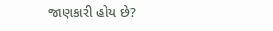જાણકારી હોય છે?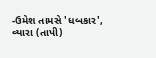-ઉમેશ તામસે 'ધબકાર',
વ્યારા (તાપી)